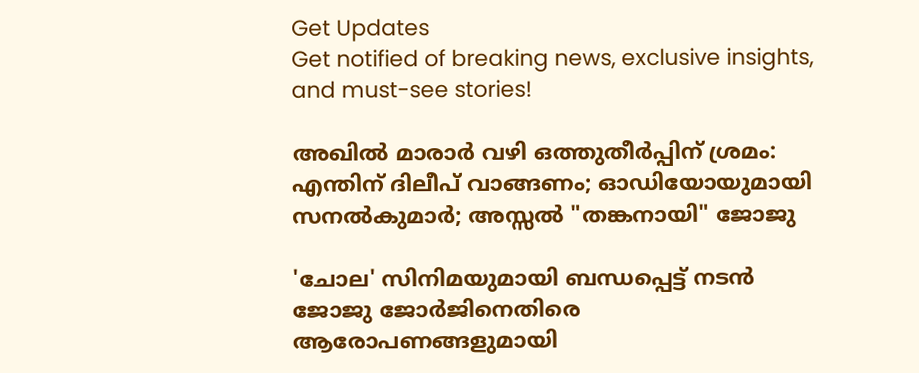Get Updates
Get notified of breaking news, exclusive insights, and must-see stories!

അഖില്‍ മാരാർ വഴി ഒത്തുതീർപ്പിന് ശ്രമം: എന്തിന് ദിലീപ് വാങ്ങണം; ഓഡിയോയുമായി സനല്‍കുമാർ; അസ്സല്‍ "തങ്കനായി" ജോജു

'ചോല' സിനിമയുമായി ബന്ധപ്പെട്ട് നടന്‍ ജോജു ജോർജിനെതിരെ ആരോപണങ്ങളുമായി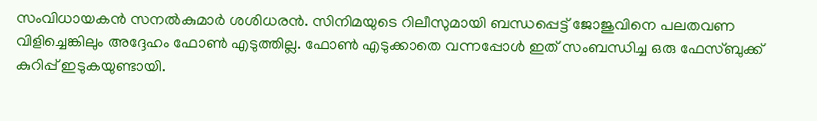സംവിധായകന്‍ സനല്‍കുമാർ ശശിധരന്‍. സിനിമയുടെ റിലീസുമായി ബന്ധപ്പെട്ട് ജോജുവിനെ പലതവണ വിളിച്ചെങ്കിലും അദ്ദേഹം ഫോണ്‍ എടുത്തില്ല. ഫോണ്‍ എടുക്കാതെ വന്നപ്പോള്‍ ഇത് സംബന്ധിച്ച ഒരു ഫേസ്ബുക്ക് കുറിപ്പ് ഇടുകയുണ്ടായി.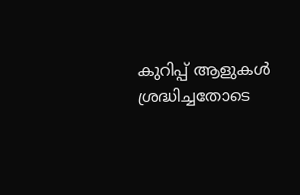കുറിപ്പ് ആളുകൾ ശ്രദ്ധിച്ചതോടെ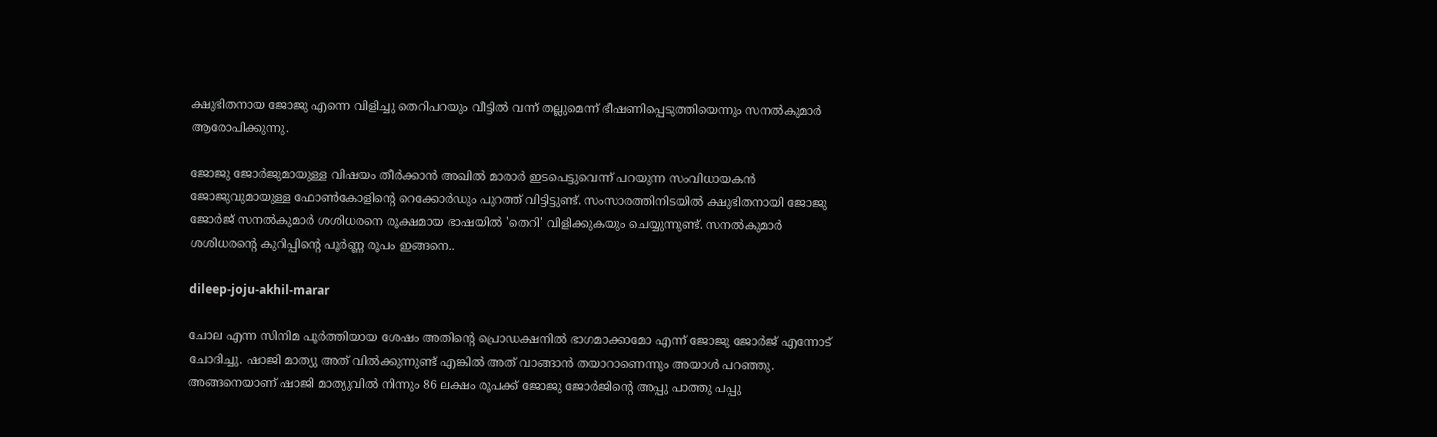ക്ഷുഭിതനായ ജോജു എന്നെ വിളിച്ചു തെറിപറയും വീട്ടില്‍ വന്ന് തല്ലുമെന്ന് ഭീഷണിപ്പെടുത്തിയെന്നും സനല്‍കുമാർ ആരോപിക്കുന്നു.

ജോജു ജോർജുമായുള്ള വിഷയം തീർക്കാന്‍ അഖില്‍ മാരാർ ഇടപെട്ടുവെന്ന് പറയുന്ന സംവിധായകന്‍ ജോജുവുമായുള്ള ഫോണ്‍കോളിന്റെ റെക്കോർഡും പുറത്ത് വിട്ടിട്ടുണ്ട്. സംസാരത്തിനിടയില്‍ ക്ഷുഭിതനായി ജോജു ജോർജ് സനല്‍കുമാർ ശശിധരനെ രൂക്ഷമായ ഭാഷയില്‍ 'തെറി' വിളിക്കുകയും ചെയ്യുന്നുണ്ട്. സനല്‍കുമാർ ശശിധരന്റെ കുറിപ്പിന്റെ പൂർണ്ണ രൂപം ഇങ്ങനെ..

dileep-joju-akhil-marar

ചോല എന്ന സിനിമ പൂർത്തിയായ ശേഷം അതിന്റെ പ്രൊഡക്ഷനിൽ ഭാഗമാക്കാമോ എന്ന് ജോജു ജോർജ് എന്നോട് ചോദിച്ചു. ഷാജി മാത്യു അത് വിൽക്കുന്നുണ്ട് എങ്കിൽ അത് വാങ്ങാൻ തയാറാണെന്നും അയാൾ പറഞ്ഞു. അങ്ങനെയാണ് ഷാജി മാത്യുവിൽ നിന്നും 86 ലക്ഷം രൂപക്ക് ജോജു ജോർജിന്റെ അപ്പു പാത്തു പപ്പു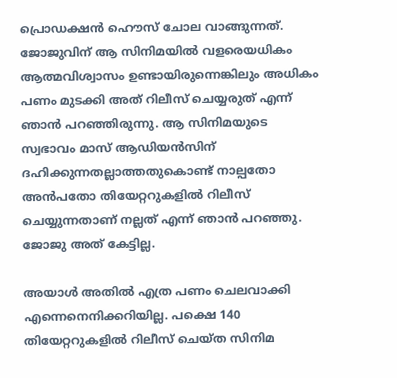പ്രൊഡക്ഷൻ ഹൌസ് ചോല വാങ്ങുന്നത്. ജോജുവിന് ആ സിനിമയിൽ വളരെയധികം ആത്മവിശ്വാസം ഉണ്ടായിരുന്നെങ്കിലും അധികം പണം മുടക്കി അത് റിലീസ് ചെയ്യരുത് എന്ന് ഞാൻ പറഞ്ഞിരുന്നു. ആ സിനിമയുടെ സ്വഭാവം മാസ് ആഡിയൻസിന് ദഹിക്കുന്നതല്ലാത്തതുകൊണ്ട് നാല്പതോ അൻപതോ തിയേറ്ററുകളിൽ റിലീസ് ചെയ്യുന്നതാണ് നല്ലത് എന്ന് ഞാൻ പറഞ്ഞു. ജോജു അത് കേട്ടില്ല.

അയാൾ അതിൽ എത്ര പണം ചെലവാക്കി എന്നെനെനിക്കറിയില്ല. പക്ഷെ 140 തിയേറ്ററുകളിൽ റിലീസ് ചെയ്ത സിനിമ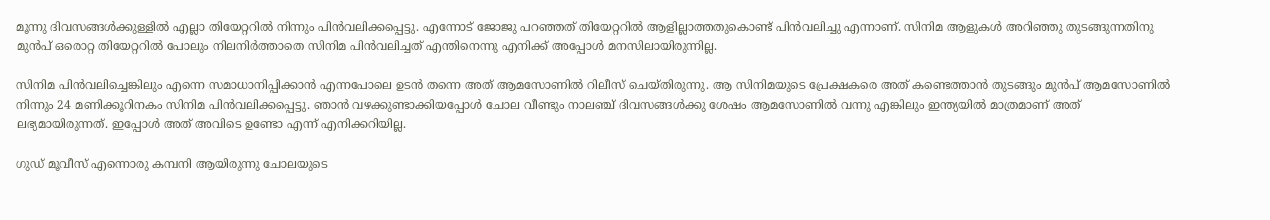മൂന്നു ദിവസങ്ങൾക്കുള്ളിൽ എല്ലാ തിയേറ്ററിൽ നിന്നും പിൻവലിക്കപ്പെട്ടു. എന്നോട് ജോജു പറഞ്ഞത് തിയേറ്ററിൽ ആളില്ലാത്തതുകൊണ്ട് പിൻവലിച്ചു എന്നാണ്. സിനിമ ആളുകൾ അറിഞ്ഞു തുടങ്ങുന്നതിനു മുൻപ് ഒരൊറ്റ തിയേറ്ററിൽ പോലും നിലനിർത്താതെ സിനിമ പിൻവലിച്ചത് എന്തിനെന്നു എനിക്ക് അപ്പോൾ മനസിലായിരുന്നില്ല.

സിനിമ പിൻവലിച്ചെങ്കിലും എന്നെ സമാധാനിപ്പിക്കാൻ എന്നപോലെ ഉടൻ തന്നെ അത് ആമസോണിൽ റിലീസ് ചെയ്തിരുന്നു. ആ സിനിമയുടെ പ്രേക്ഷകരെ അത് കണ്ടെത്താൻ തുടങ്ങും മുൻപ് ആമസോണിൽ നിന്നും 24 മണിക്കൂറിനകം സിനിമ പിൻവലിക്കപ്പെട്ടു. ഞാൻ വഴക്കുണ്ടാക്കിയപ്പോൾ ചോല വീണ്ടും നാലഞ്ച് ദിവസങ്ങൾക്കു ശേഷം ആമസോണിൽ വന്നു എങ്കിലും ഇന്ത്യയിൽ മാത്രമാണ് അത് ലഭ്യമായിരുന്നത്. ഇപ്പോൾ അത് അവിടെ ഉണ്ടോ എന്ന് എനിക്കറിയില്ല.

ഗുഡ് മൂവീസ് എന്നൊരു കമ്പനി ആയിരുന്നു ചോലയുടെ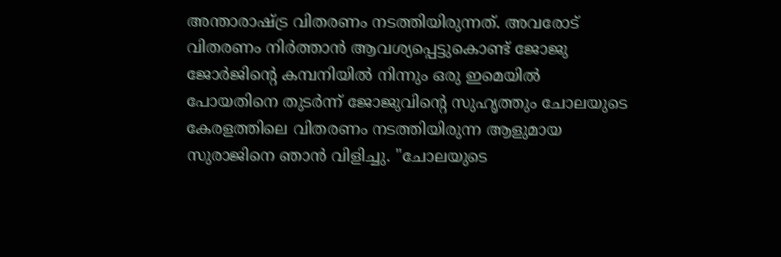അന്താരാഷ്ട്ര വിതരണം നടത്തിയിരുന്നത്. അവരോട് വിതരണം നിർത്താൻ ആവശ്യപ്പെട്ടുകൊണ്ട് ജോജു ജോർജിന്റെ കമ്പനിയിൽ നിന്നും ഒരു ഇമെയിൽ പോയതിനെ തുടർന്ന് ജോജുവിന്റെ സുഹൃത്തും ചോലയുടെ കേരളത്തിലെ വിതരണം നടത്തിയിരുന്ന ആളുമായ സുരാജിനെ ഞാൻ വിളിച്ചു. "ചോലയുടെ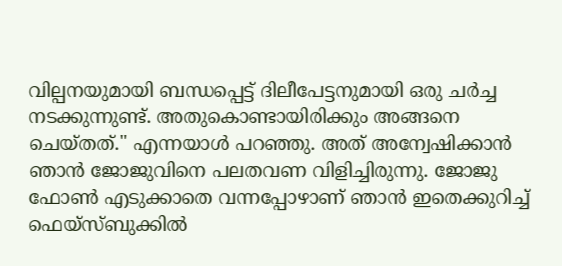വില്പനയുമായി ബന്ധപ്പെട്ട് ദിലീപേട്ടനുമായി ഒരു ചർച്ച നടക്കുന്നുണ്ട്. അതുകൊണ്ടായിരിക്കും അങ്ങനെ ചെയ്തത്." എന്നയാൾ പറഞ്ഞു. അത് അന്വേഷിക്കാൻ ഞാൻ ജോജുവിനെ പലതവണ വിളിച്ചിരുന്നു. ജോജു ഫോൺ എടുക്കാതെ വന്നപ്പോഴാണ് ഞാൻ ഇതെക്കുറിച്ച് ഫെയ്സ്ബുക്കിൽ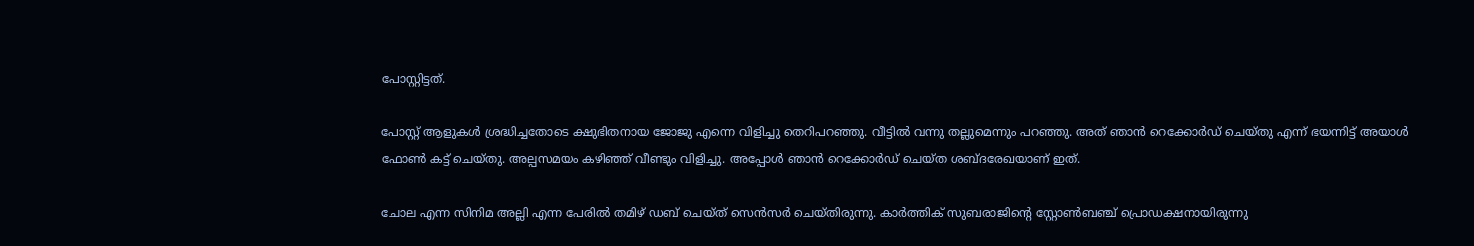പോസ്റ്റിട്ടത്.

പോസ്റ്റ്‌ ആളുകൾ ശ്രദ്ധിച്ചതോടെ ക്ഷുഭിതനായ ജോജു എന്നെ വിളിച്ചു തെറിപറഞ്ഞു. വീട്ടിൽ വന്നു തല്ലുമെന്നും പറഞ്ഞു. അത് ഞാൻ റെക്കോർഡ് ചെയ്തു എന്ന് ഭയന്നിട്ട് അയാൾ ഫോൺ കട്ട് ചെയ്തു. അല്പസമയം കഴിഞ്ഞ് വീണ്ടും വിളിച്ചു. അപ്പോൾ ഞാൻ റെക്കോർഡ് ചെയ്ത ശബ്ദരേഖയാണ് ഇത്.

ചോല എന്ന സിനിമ അല്ലി എന്ന പേരിൽ തമിഴ് ഡബ് ചെയ്ത് സെൻസർ ചെയ്തിരുന്നു. കാർത്തിക് സുബരാജിന്റെ സ്റ്റോൺബഞ്ച് പ്രൊഡക്ഷനായിരുന്നു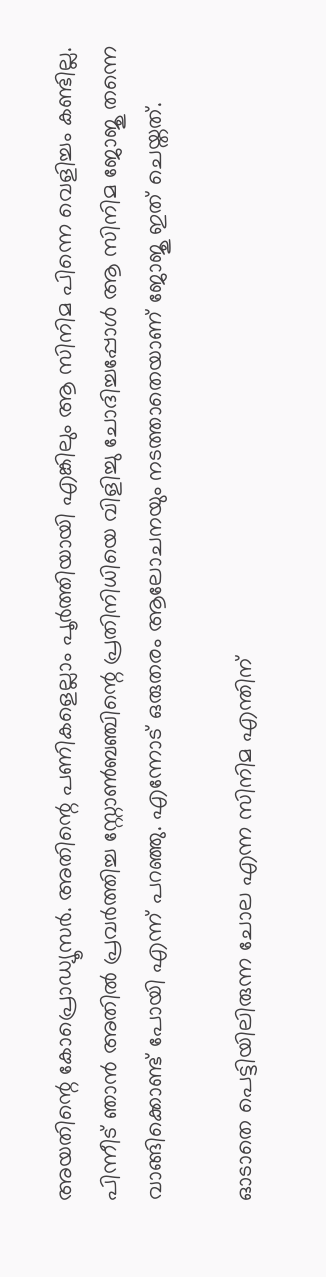അയതിന്റെ കോപ്രൊഡ്യൂസർ. അതിന്റെ പണികളെല്ലാം പൂർത്തിയായി എങ്കിലും ആ സിനിമ പിന്നെ വെളിച്ചം കണ്ടില്ല. പിന്നീട് ഞാൻ അതിൽ പ്രവർത്തിച്ച സ്റ്റോൺബഞ്ചിന്റെ പ്രതിനിധിയെ വിളിച്ചു ചോദിച്ചപ്പോൾ ആ സിനിമ ജോജു തന്നെ വാങ്ങിക്കൊണ്ട് പോയി എന്ന് പറഞ്ഞു. എന്നോട് ഒരുതരം ആലോചനയും നടത്താതെയാണ് ജോജു ഇത് ചെയ്തത്.

ഓടാതെ പെട്ടിയിലിരുന്ന ചോല എന്ന സിനിമ എന്തിന്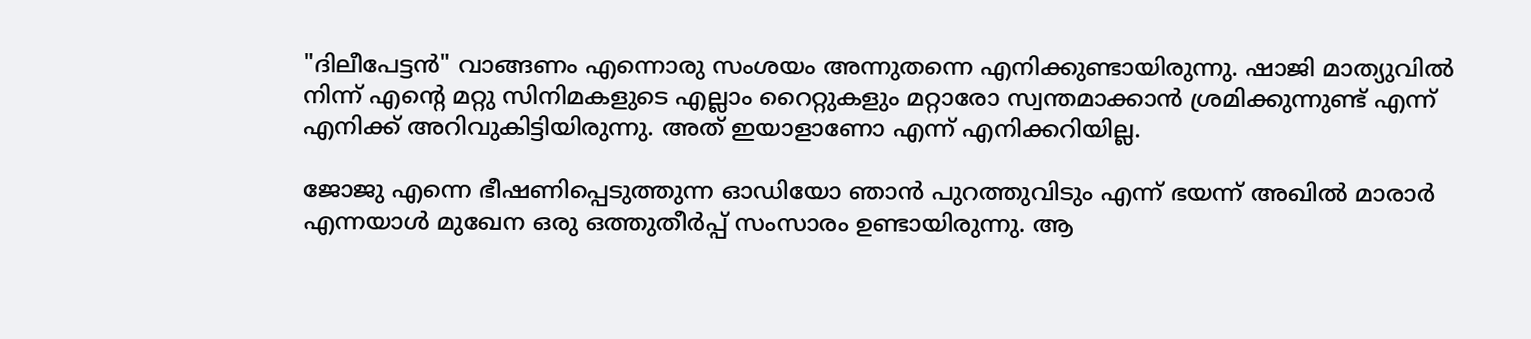"ദിലീപേട്ടൻ" വാങ്ങണം എന്നൊരു സംശയം അന്നുതന്നെ എനിക്കുണ്ടായിരുന്നു. ഷാജി മാത്യുവിൽ നിന്ന് എന്റെ മറ്റു സിനിമകളുടെ എല്ലാം റൈറ്റുകളും മറ്റാരോ സ്വന്തമാക്കാൻ ശ്രമിക്കുന്നുണ്ട് എന്ന് എനിക്ക് അറിവുകിട്ടിയിരുന്നു. അത് ഇയാളാണോ എന്ന് എനിക്കറിയില്ല.

ജോജു എന്നെ ഭീഷണിപ്പെടുത്തുന്ന ഓഡിയോ ഞാൻ പുറത്തുവിടും എന്ന് ഭയന്ന് അഖില്‍ മാരാർ എന്നയാൾ മുഖേന ഒരു ഒത്തുതീർപ്പ് സംസാരം ഉണ്ടായിരുന്നു. ആ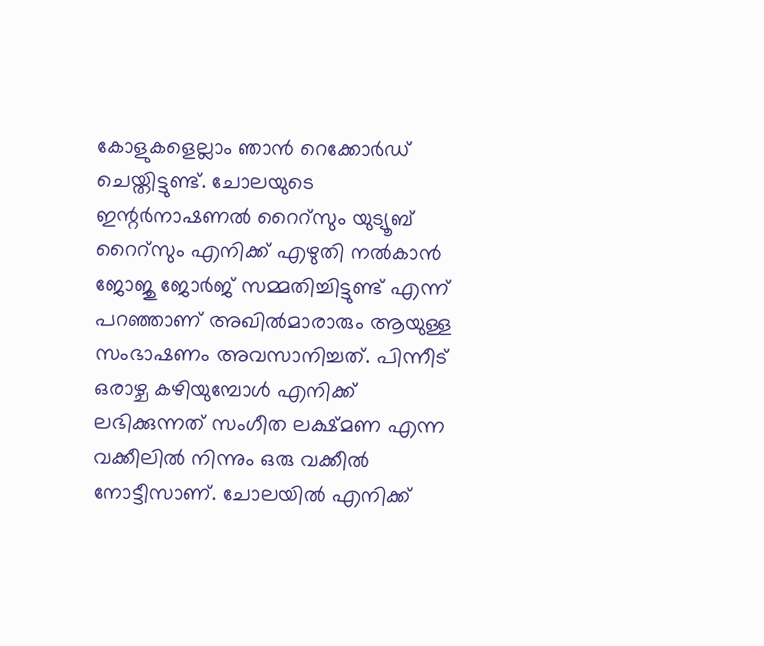കോളുകളെല്ലാം ഞാൻ റെക്കോർഡ് ചെയ്തിട്ടുണ്ട്. ചോലയുടെ ഇന്റർനാഷണൽ റൈറ്സും യുട്യൂബ് റൈറ്സും എനിക്ക് എഴുതി നൽകാൻ ജോജു ജോർജ് സമ്മതിച്ചിട്ടുണ്ട് എന്ന് പറഞ്ഞാണ് അഖിൽമാരാരും ആയുള്ള സംഭാഷണം അവസാനിച്ചത്. പിന്നീട് ഒരാഴ്ച കഴിയുമ്പോൾ എനിക്ക് ലഭിക്കുന്നത് സംഗീത ലക്ഷ്മണ എന്ന വക്കീലിൽ നിന്നും ഒരു വക്കീൽ നോട്ടീസാണ്. ചോലയിൽ എനിക്ക്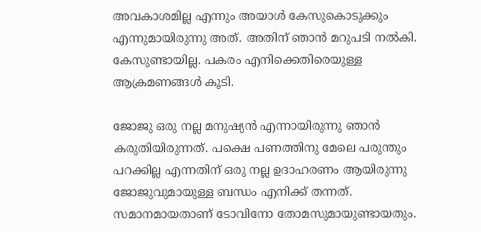അവകാശമില്ല എന്നും അയാൾ കേസുകൊടുക്കും എന്നുമായിരുന്നു അത്. അതിന് ഞാൻ മറുപടി നൽകി. കേസുണ്ടായില്ല. പകരം എനിക്കെതിരെയുള്ള ആക്രമണങ്ങൾ കൂടി.

ജോജു ഒരു നല്ല മനുഷ്യൻ എന്നായിരുന്നു ഞാൻ കരുതിയിരുന്നത്. പക്ഷെ പണത്തിനു മേലെ പരുന്തും പറക്കില്ല എന്നതിന് ഒരു നല്ല ഉദാഹരണം ആയിരുന്നു ജോജുവുമായുള്ള ബന്ധം എനിക്ക് തന്നത്. സമാനമായതാണ് ടോവിനോ തോമസുമായുണ്ടായതും.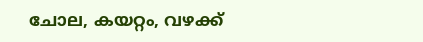ചോല, കയറ്റം, വഴക്ക്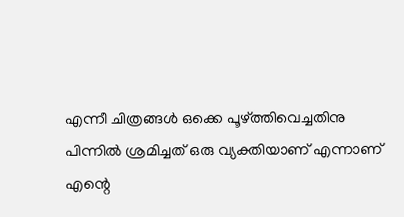എന്നീ ചിത്രങ്ങൾ ഒക്കെ പൂഴ്ത്തിവെച്ചതിനു പിന്നിൽ ശ്രമിച്ചത് ഒരു വ്യക്തിയാണ് എന്നാണ് എന്റെ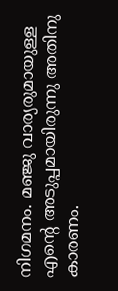നിഗമനം. മഞ്ജു വാര്യരുമായുള്ള എന്റെ അടുപ്പമായിരുന്നു അതിനു കാരണം.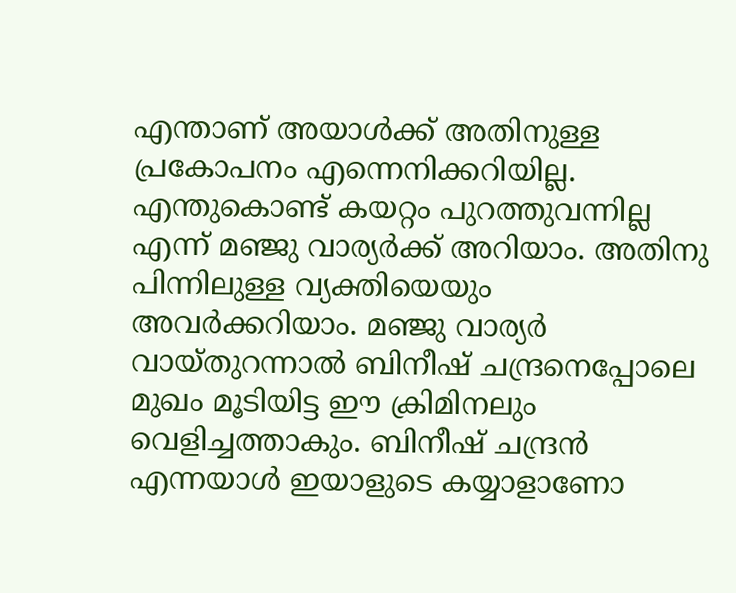എന്താണ് അയാൾക്ക് അതിനുള്ള പ്രകോപനം എന്നെനിക്കറിയില്ല. എന്തുകൊണ്ട് കയറ്റം പുറത്തുവന്നില്ല എന്ന് മഞ്ജു വാര്യർക്ക് അറിയാം. അതിനു പിന്നിലുള്ള വ്യക്തിയെയും അവർക്കറിയാം. മഞ്ജു വാര്യർ വായ്‌തുറന്നാൽ ബിനീഷ് ചന്ദ്രനെപ്പോലെ മുഖം മൂടിയിട്ട ഈ ക്രിമിനലും വെളിച്ചത്താകും. ബിനീഷ് ചന്ദ്രൻ എന്നയാൾ ഇയാളുടെ കയ്യാളാണോ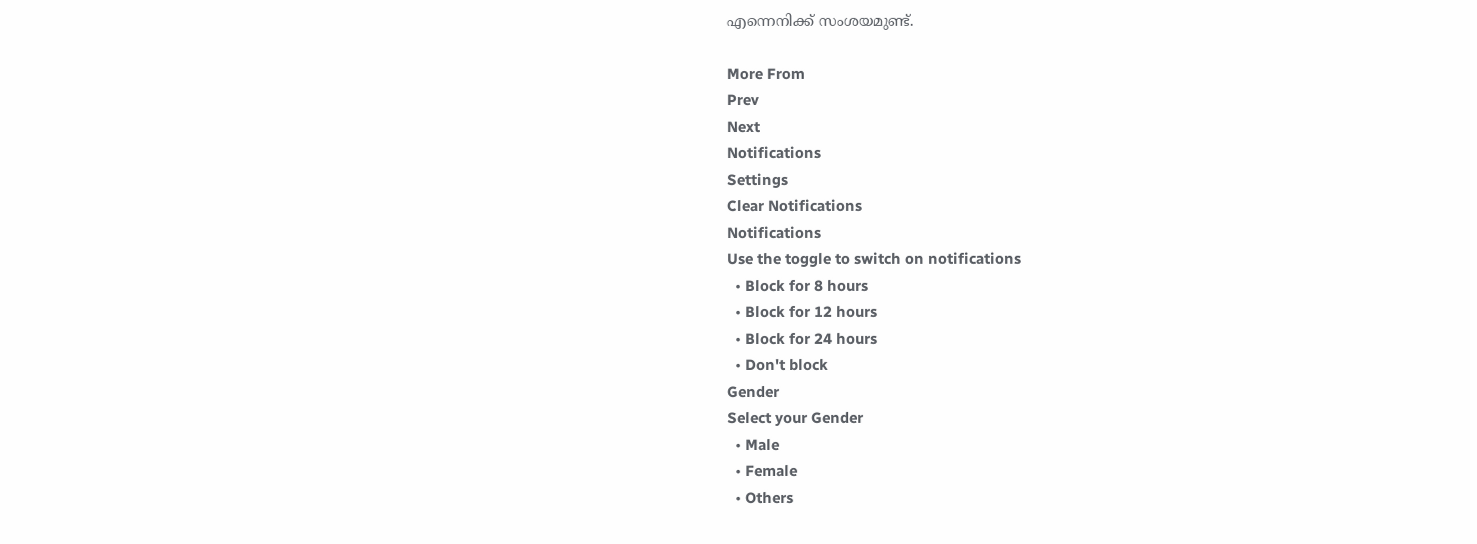എന്നെനിക്ക് സംശയമുണ്ട്.

More From
Prev
Next
Notifications
Settings
Clear Notifications
Notifications
Use the toggle to switch on notifications
  • Block for 8 hours
  • Block for 12 hours
  • Block for 24 hours
  • Don't block
Gender
Select your Gender
  • Male
  • Female
  • Others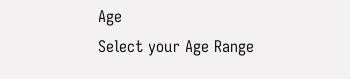Age
Select your Age Range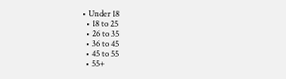• Under 18
  • 18 to 25
  • 26 to 35
  • 36 to 45
  • 45 to 55
  • 55+